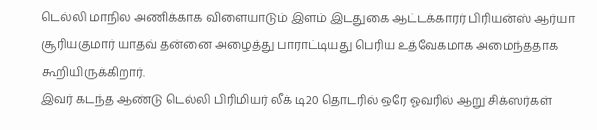டெல்லி மாநில அணிக்காக விளையாடும் இளம் இடதுகை ஆட்டக்காரர் பிரியன்ஸ் ஆர்யா சூரியகுமார் யாதவ் தன்னை அழைத்து பாராட்டியது பெரிய உத்வேகமாக அமைந்ததாக கூறியிருக்கிறார்.
இவர் கடந்த ஆண்டு டெல்லி பிரிமியர் லீக் டி20 தொடரில் ஒரே ஓவரில் ஆறு சிக்ஸர்கள்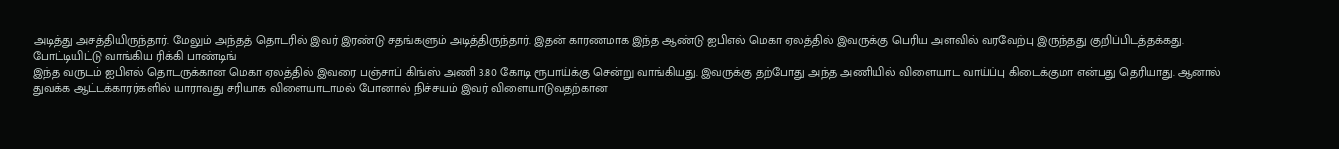அடித்து அசத்தியிருந்தார். மேலும் அந்தத் தொடரில் இவர் இரண்டு சதங்களும் அடித்திருந்தார். இதன் காரணமாக இந்த ஆண்டு ஐபிஎல் மெகா ஏலத்தில் இவருக்கு பெரிய அளவில் வரவேற்பு இருந்தது குறிப்பிடத்தக்கது.
போட்டியிட்டு வாங்கிய ரிக்கி பாண்டிங்
இந்த வருடம் ஐபிஎல் தொடருக்கான மெகா ஏலத்தில் இவரை பஞ்சாப் கிங்ஸ் அணி 3.80 கோடி ரூபாய்க்கு சென்று வாங்கியது. இவருக்கு தற்போது அந்த அணியில் விளையாட வாய்ப்பு கிடைக்குமா என்பது தெரியாது. ஆனால் துவக்க ஆட்டக்காரர்களில் யாராவது சரியாக விளையாடாமல் போனால் நிச்சயம் இவர் விளையாடுவதற்கான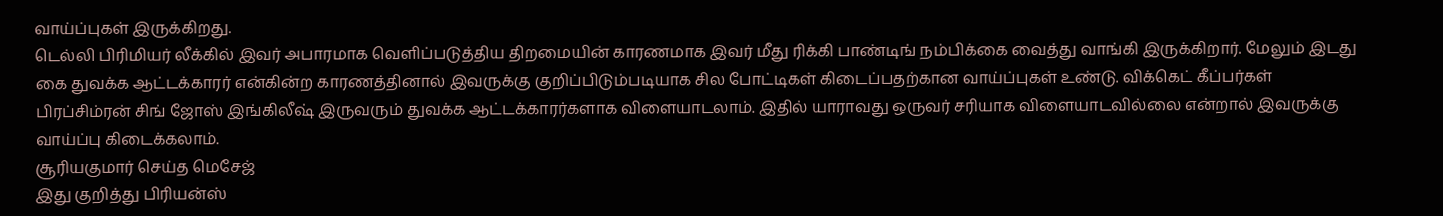வாய்ப்புகள் இருக்கிறது.
டெல்லி பிரிமியர் லீக்கில் இவர் அபாரமாக வெளிப்படுத்திய திறமையின் காரணமாக இவர் மீது ரிக்கி பாண்டிங் நம்பிக்கை வைத்து வாங்கி இருக்கிறார். மேலும் இடது கை துவக்க ஆட்டக்காரர் என்கின்ற காரணத்தினால் இவருக்கு குறிப்பிடும்படியாக சில போட்டிகள் கிடைப்பதற்கான வாய்ப்புகள் உண்டு. விக்கெட் கீப்பர்கள் பிரப்சிம்ரன் சிங் ஜோஸ் இங்கிலீஷ் இருவரும் துவக்க ஆட்டக்காரர்களாக விளையாடலாம். இதில் யாராவது ஒருவர் சரியாக விளையாடவில்லை என்றால் இவருக்கு வாய்ப்பு கிடைக்கலாம்.
சூரியகுமார் செய்த மெசேஜ்
இது குறித்து பிரியன்ஸ்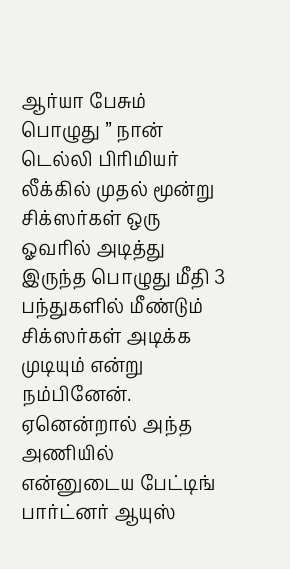ஆர்யா பேசும் பொழுது ” நான் டெல்லி பிரிமியர் லீக்கில் முதல் மூன்று சிக்ஸர்கள் ஒரு ஓவரில் அடித்து இருந்த பொழுது மீதி 3 பந்துகளில் மீண்டும் சிக்ஸர்கள் அடிக்க முடியும் என்று நம்பினேன். ஏனென்றால் அந்த அணியில் என்னுடைய பேட்டிங் பார்ட்னர் ஆயுஸ்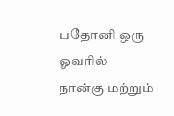பதோனி ஒரு ஓவரில் நான்கு மற்றும்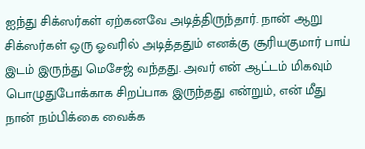ஐந்து சிக்ஸர்கள் ஏற்கனவே அடித்திருந்தார். நான் ஆறு சிக்ஸர்கள் ஒரு ஓவரில் அடித்ததும் எனக்கு சூரியகுமார் பாய் இடம் இருந்து மெசேஜ் வந்தது. அவர் என் ஆட்டம் மிகவும் பொழுதுபோக்காக சிறப்பாக இருந்தது என்றும், என் மீது நான் நம்பிக்கை வைக்க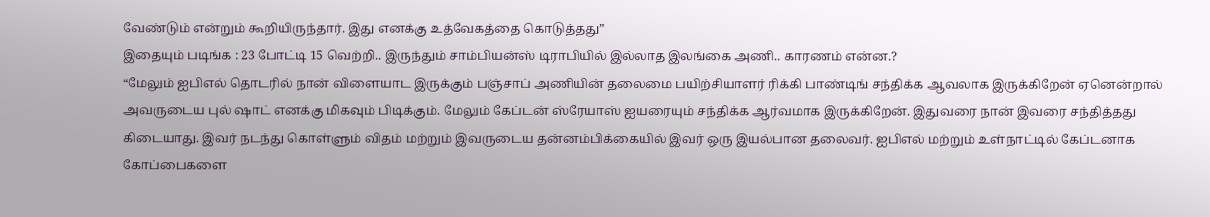வேண்டும் என்றும் கூறியிருந்தார். இது எனக்கு உத்வேகத்தை கொடுத்தது”
இதையும் படிங்க : 23 போட்டி 15 வெற்றி.. இருந்தும் சாம்பியன்ஸ் டிராபியில் இல்லாத இலங்கை அணி.. காரணம் என்ன.?
“மேலும் ஐபிஎல் தொடரில் நான் விளையாட இருக்கும் பஞ்சாப் அணியின் தலைமை பயிற்சியாளர் ரிக்கி பாண்டிங் சந்திக்க ஆவலாக இருக்கிறேன் ஏனென்றால் அவருடைய புல் ஷாட் எனக்கு மிகவும் பிடிக்கும். மேலும் கேப்டன் ஸ்ரேயாஸ் ஐயரையும் சந்திக்க ஆர்வமாக இருக்கிறேன். இதுவரை நான் இவரை சந்தித்தது கிடையாது. இவர் நடந்து கொள்ளும் விதம் மற்றும் இவருடைய தன்னம்பிக்கையில் இவர் ஒரு இயல்பான தலைவர். ஐபிஎல் மற்றும் உள்நாட்டில் கேப்டனாக கோப்பைகளை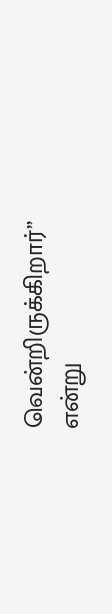வென்றிருக்கிறார்” என்று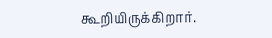கூறியிருக்கிறார்.